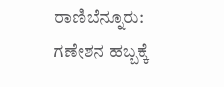ರಾಣಿಬೆನ್ನೂರು: ಗಣೇಶನ ಹಬ್ಬಕ್ಕೆ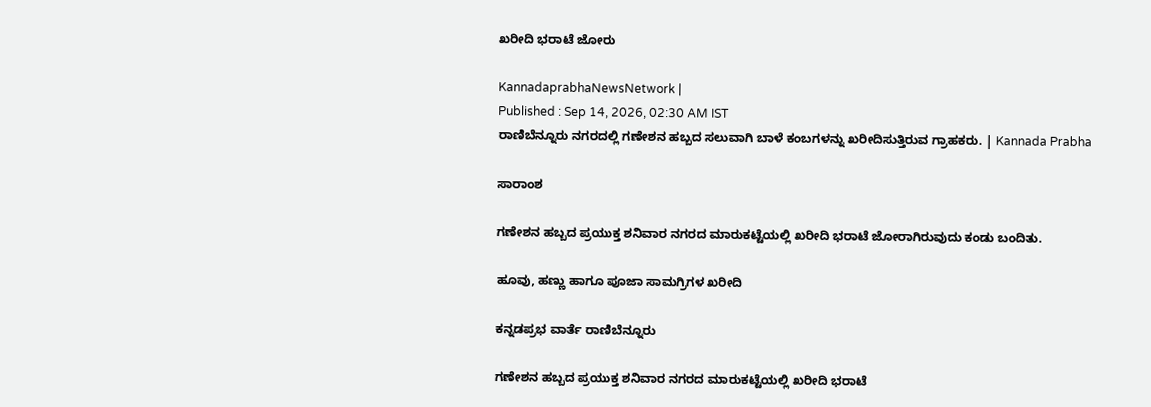ಖರೀದಿ ಭರಾಟೆ ಜೋರು

KannadaprabhaNewsNetwork |
Published : Sep 14, 2026, 02:30 AM IST
ರಾಣಿಬೆನ್ನೂರು ನಗರದಲ್ಲಿ ಗಣೇಶನ ಹಬ್ಬದ ಸಲುವಾಗಿ ಬಾಳೆ ಕಂಬಗಳನ್ನು ಖರೀದಿಸುತ್ತಿರುವ ಗ್ರಾಹಕರು. | Kannada Prabha

ಸಾರಾಂಶ

ಗಣೇಶನ ಹಬ್ಬದ ಪ್ರಯುಕ್ತ ಶನಿವಾರ ನಗರದ ಮಾರುಕಟ್ಟೆಯಲ್ಲಿ ಖರೀದಿ ಭರಾಟೆ ಜೋರಾಗಿರುವುದು ಕಂಡು ಬಂದಿತು.

ಹೂವು, ಹಣ್ಣು ಹಾಗೂ ಪೂಜಾ ಸಾಮಗ್ರಿಗಳ ಖರೀದಿ

ಕನ್ನಡಪ್ರಭ ವಾರ್ತೆ ರಾಣಿಬೆನ್ನೂರು

ಗಣೇಶನ ಹಬ್ಬದ ಪ್ರಯುಕ್ತ ಶನಿವಾರ ನಗರದ ಮಾರುಕಟ್ಟೆಯಲ್ಲಿ ಖರೀದಿ ಭರಾಟೆ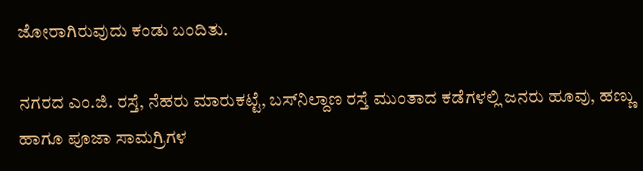ಜೋರಾಗಿರುವುದು ಕಂಡು ಬಂದಿತು.

ನಗರದ ಎಂ.ಜಿ. ರಸ್ತೆ, ನೆಹರು ಮಾರುಕಟ್ಟೆ, ಬಸ್‌ನಿಲ್ದಾಣ ರಸ್ತೆ ಮುಂತಾದ ಕಡೆಗಳಲ್ಲಿ ಜನರು ಹೂವು, ಹಣ್ಣು ಹಾಗೂ ಪೂಜಾ ಸಾಮಗ್ರಿಗಳ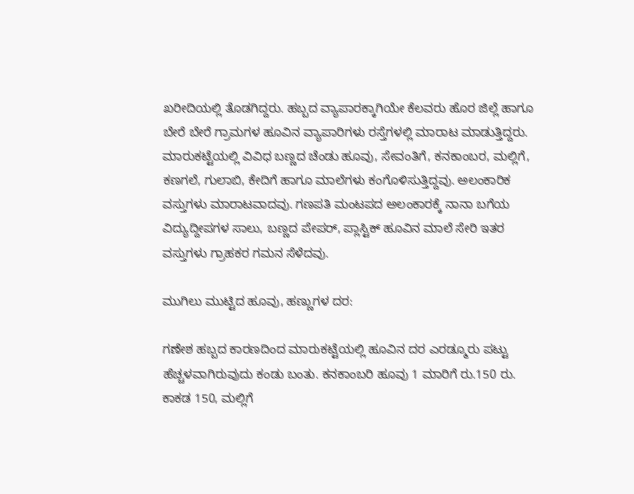ಖರೀದಿಯಲ್ಲಿ ತೊಡಗಿದ್ದರು. ಹಬ್ಬದ ವ್ಯಾಪಾರಕ್ಕಾಗಿಯೇ ಕೆಲವರು ಹೊರ ಜಿಲ್ಲೆ ಹಾಗೂ ಬೇರೆ ಬೇರೆ ಗ್ರಾಮಗಳ ಹೂವಿನ ವ್ಯಾಪಾರಿಗಳು ರಸ್ತೆಗಳಲ್ಲಿ ಮಾರಾಟ ಮಾಡುತ್ತಿದ್ದರು. ಮಾರುಕಟ್ಟೆಯಲ್ಲಿ ವಿವಿಧ ಬಣ್ಣದ ಚೆಂಡು ಹೂವು, ಸೇವಂತಿಗೆ, ಕನಕಾಂಬರ, ಮಲ್ಲಿಗೆ, ಕಣಗಲೆ, ಗುಲಾಬಿ, ಕೇದಿಗೆ ಹಾಗೂ ಮಾಲೆಗಳು ಕಂಗೊಳಿಸುತ್ತಿದ್ದವು. ಅಲಂಕಾರಿಕ ವಸ್ತುಗಳು ಮಾರಾಟವಾದವು. ಗಣಪತಿ ಮಂಟಪದ ಅಲಂಕಾರಕ್ಕೆ ನಾನಾ ಬಗೆಯ ವಿದ್ಯುದ್ದೀಪಗಳ ಸಾಲು, ಬಣ್ಣದ ಪೇಪರ್, ಪ್ಲಾಸ್ಟಿಕ್ ಹೂವಿನ ಮಾಲೆ ಸೇರಿ ಇತರ ವಸ್ತುಗಳು ಗ್ರಾಹಕರ ಗಮನ ಸೆಳೆದವು.

ಮುಗಿಲು ಮುಟ್ಟಿದ ಹೂವು, ಹಣ್ಣುಗಳ ದರ:

ಗಣೇಶ ಹಬ್ಬದ ಕಾರಣದಿಂದ ಮಾರುಕಟ್ಟೆಯಲ್ಲಿ ಹೂವಿನ ದರ ಎರಡ್ಮೂರು ಪಟ್ಟು ಹೆಚ್ಚಳವಾಗಿರುವುದು ಕಂಡು ಬಂತು. ಕನಕಾಂಬರಿ ಹೂವು 1 ಮಾರಿಗೆ ರು.150 ರು. ಕಾಕಡ 150, ಮಲ್ಲಿಗೆ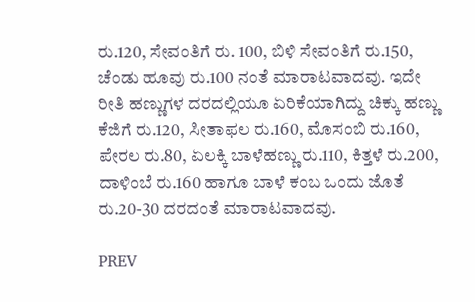ರು.120, ಸೇವಂತಿಗೆ ರು. 100, ಬಿಳಿ ಸೇವಂತಿಗೆ ರು.150, ಚೆಂಡು ಹೂವು ರು.100 ನಂತೆ ಮಾರಾಟವಾದವು. ಇದೇ ರೀತಿ ಹಣ್ಣುಗಳ ದರದಲ್ಲಿಯೂ ಏರಿಕೆಯಾಗಿದ್ದು ಚಿಕ್ಕು ಹಣ್ಣು ಕೆಜಿಗೆ ರು.120, ಸೀತಾಫಲ ರು.160, ಮೊಸಂಬಿ ರು.160, ಪೇರಲ ರು.80, ಏಲಕ್ಕಿ ಬಾಳೆಹಣ್ಣು ರು.110, ಕಿತ್ತಳೆ ರು.200, ದಾಳಿಂಬೆ ರು.160 ಹಾಗೂ ಬಾಳೆ ಕಂಬ ಒಂದು ಜೊತೆ ರು.20-30 ದರದಂತೆ ಮಾರಾಟವಾದವು.

PREV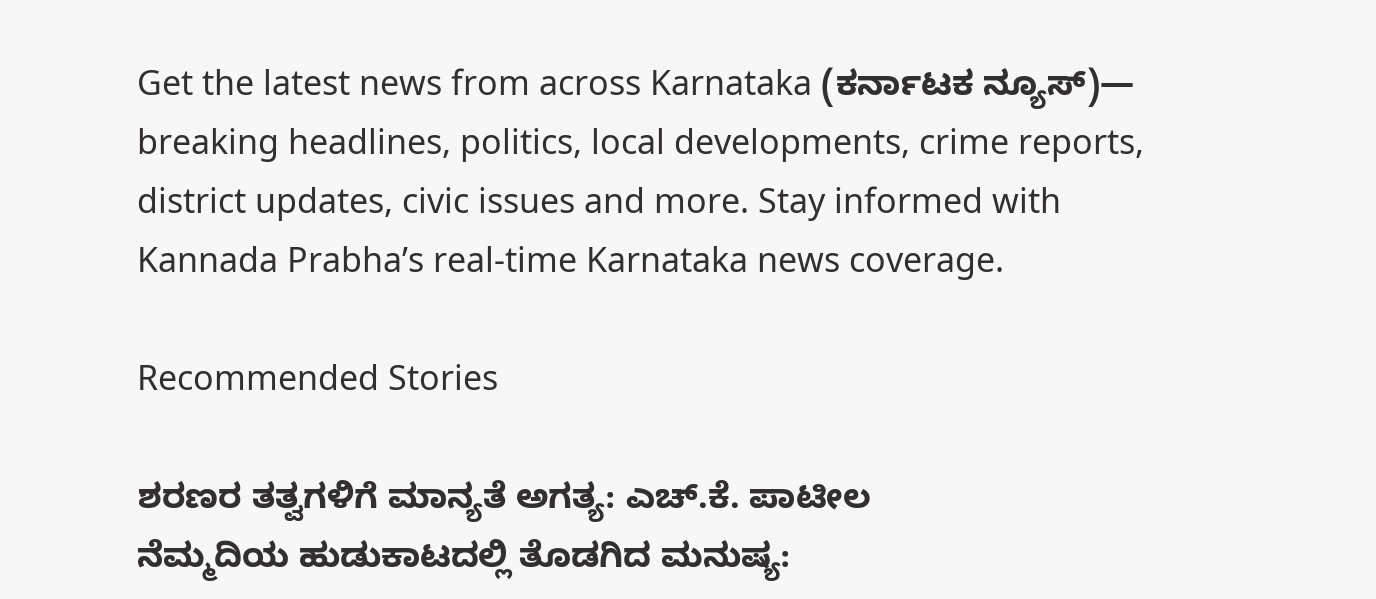Get the latest news from across Karnataka (ಕರ್ನಾಟಕ ನ್ಯೂಸ್)— breaking headlines, politics, local developments, crime reports, district updates, civic issues and more. Stay informed with Kannada Prabha’s real‑time Karnataka news coverage.

Recommended Stories

ಶರಣರ ತತ್ವಗಳಿಗೆ ಮಾನ್ಯತೆ ಅಗತ್ಯ: ಎಚ್.ಕೆ. ಪಾಟೀಲ
ನೆಮ್ಮದಿಯ ಹುಡುಕಾಟದಲ್ಲಿ ತೊಡಗಿದ ಮನುಷ್ಯ: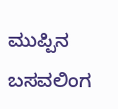ಮುಪ್ಪಿನ ಬಸವಲಿಂಗ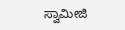ಸ್ವಾಮೀಜಿ